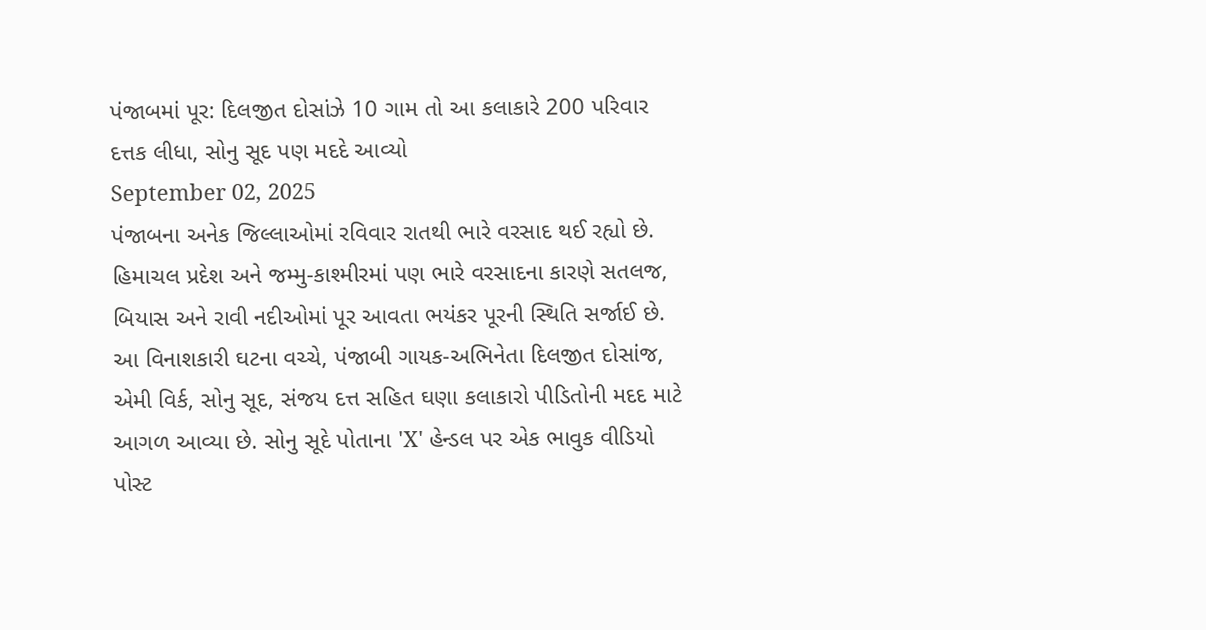પંજાબમાં પૂર: દિલજીત દોસાંઝે 10 ગામ તો આ કલાકારે 200 પરિવાર દત્તક લીધા, સોનુ સૂદ પણ મદદે આવ્યો
September 02, 2025
પંજાબના અનેક જિલ્લાઓમાં રવિવાર રાતથી ભારે વરસાદ થઈ રહ્યો છે. હિમાચલ પ્રદેશ અને જમ્મુ-કાશ્મીરમાં પણ ભારે વરસાદના કારણે સતલજ, બિયાસ અને રાવી નદીઓમાં પૂર આવતા ભયંકર પૂરની સ્થિતિ સર્જાઈ છે. આ વિનાશકારી ઘટના વચ્ચે, પંજાબી ગાયક-અભિનેતા દિલજીત દોસાંજ, એમી વિર્ક, સોનુ સૂદ, સંજય દત્ત સહિત ઘણા કલાકારો પીડિતોની મદદ માટે આગળ આવ્યા છે. સોનુ સૂદે પોતાના 'X' હેન્ડલ પર એક ભાવુક વીડિયો પોસ્ટ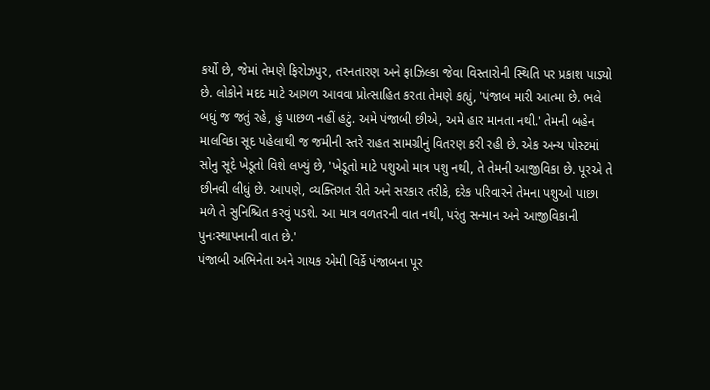કર્યો છે, જેમાં તેમણે ફિરોઝપુર, તરનતારણ અને ફાઝિલ્કા જેવા વિસ્તારોની સ્થિતિ પર પ્રકાશ પાડ્યો છે. લોકોને મદદ માટે આગળ આવવા પ્રોત્સાહિત કરતા તેમણે કહ્યું, 'પંજાબ મારી આત્મા છે. ભલે બધું જ જતું રહે, હું પાછળ નહીં હટું. અમે પંજાબી છીએ, અમે હાર માનતા નથી.' તેમની બહેન માલવિકા સૂદ પહેલાથી જ જમીની સ્તરે રાહત સામગ્રીનું વિતરણ કરી રહી છે. એક અન્ય પોસ્ટમાં સોનુ સૂદે ખેડૂતો વિશે લખ્યું છે, 'ખેડૂતો માટે પશુઓ માત્ર પશુ નથી, તે તેમની આજીવિકા છે. પૂરએ તે છીનવી લીધું છે. આપણે, વ્યક્તિગત રીતે અને સરકાર તરીકે, દરેક પરિવારને તેમના પશુઓ પાછા મળે તે સુનિશ્ચિત કરવું પડશે. આ માત્ર વળતરની વાત નથી, પરંતુ સન્માન અને આજીવિકાની પુનઃસ્થાપનાની વાત છે.'
પંજાબી અભિનેતા અને ગાયક એમી વિર્કે પંજાબના પૂર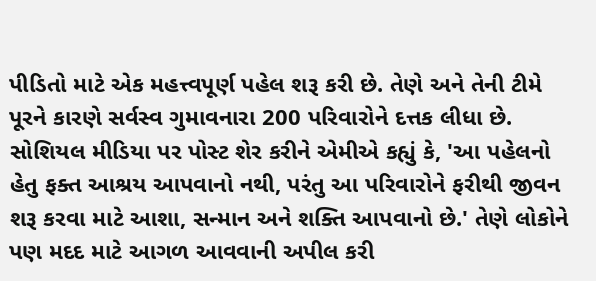પીડિતો માટે એક મહત્ત્વપૂર્ણ પહેલ શરૂ કરી છે. તેણે અને તેની ટીમે પૂરને કારણે સર્વસ્વ ગુમાવનારા 200 પરિવારોને દત્તક લીધા છે. સોશિયલ મીડિયા પર પોસ્ટ શેર કરીને એમીએ કહ્યું કે, 'આ પહેલનો હેતુ ફક્ત આશ્રય આપવાનો નથી, પરંતુ આ પરિવારોને ફરીથી જીવન શરૂ કરવા માટે આશા, સન્માન અને શક્તિ આપવાનો છે.' તેણે લોકોને પણ મદદ માટે આગળ આવવાની અપીલ કરી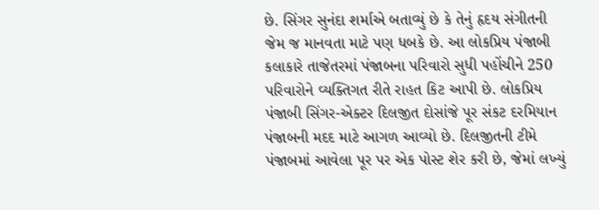છે. સિંગર સુનંદા શર્માએ બતાવ્યું છે કે તેનું હૃદય સંગીતની જેમ જ માનવતા માટે પણ ધબકે છે. આ લોકપ્રિય પંજાબી કલાકારે તાજેતરમાં પંજાબના પરિવારો સુધી પહોંચીને 250 પરિવારોને વ્યક્તિગત રીતે રાહત કિટ આપી છે. લોકપ્રિય પંજાબી સિંગર-એક્ટર દિલજીત દોસાંજે પૂર સંકટ દરમિયાન પંજાબની મદદ માટે આગળ આવ્યો છે. દિલજીતની ટીમે પંજાબમાં આવેલા પૂર પર એક પોસ્ટ શેર કરી છે, જેમાં લખ્યું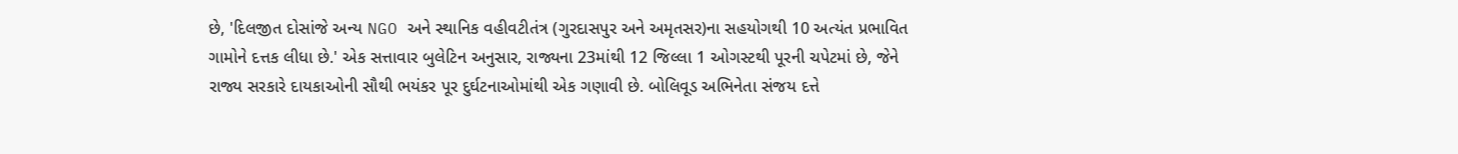છે, 'દિલજીત દોસાંજે અન્ય NGO અને સ્થાનિક વહીવટીતંત્ર (ગુરદાસપુર અને અમૃતસર)ના સહયોગથી 10 અત્યંત પ્રભાવિત ગામોને દત્તક લીધા છે.' એક સત્તાવાર બુલેટિન અનુસાર, રાજ્યના 23માંથી 12 જિલ્લા 1 ઓગસ્ટથી પૂરની ચપેટમાં છે, જેને રાજ્ય સરકારે દાયકાઓની સૌથી ભયંકર પૂર દુર્ઘટનાઓમાંથી એક ગણાવી છે. બોલિવૂડ અભિનેતા સંજય દત્તે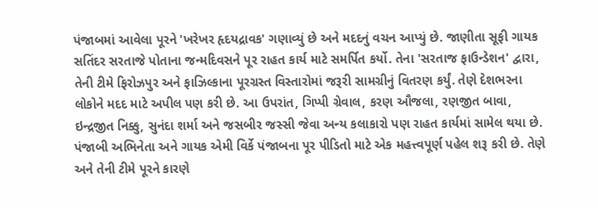પંજાબમાં આવેલા પૂરને 'ખરેખર હૃદયદ્રાવક' ગણાવ્યું છે અને મદદનું વચન આપ્યું છે. જાણીતા સૂફી ગાયક સતિંદર સરતાજે પોતાના જન્મદિવસને પૂર રાહત કાર્ય માટે સમર્પિત કર્યો. તેના 'સરતાજ ફાઉન્ડેશન' દ્વારા, તેની ટીમે ફિરોઝપુર અને ફાઝિલ્કાના પૂરગ્રસ્ત વિસ્તારોમાં જરૂરી સામગ્રીનું વિતરણ કર્યું. તેણે દેશભરના લોકોને મદદ માટે અપીલ પણ કરી છે. આ ઉપરાંત, ગિપ્પી ગ્રેવાલ, કરણ ઔજલા, રણજીત બાવા, ઇન્દ્રજીત નિક્કુ, સુનંદા શર્મા અને જસબીર જસ્સી જેવા અન્ય કલાકારો પણ રાહત કાર્યમાં સામેલ થયા છે.
પંજાબી અભિનેતા અને ગાયક એમી વિર્કે પંજાબના પૂર પીડિતો માટે એક મહત્ત્વપૂર્ણ પહેલ શરૂ કરી છે. તેણે અને તેની ટીમે પૂરને કારણે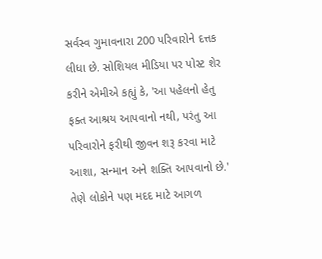સર્વસ્વ ગુમાવનારા 200 પરિવારોને દત્તક લીધા છે. સોશિયલ મીડિયા પર પોસ્ટ શેર કરીને એમીએ કહ્યું કે, 'આ પહેલનો હેતુ ફક્ત આશ્રય આપવાનો નથી, પરંતુ આ પરિવારોને ફરીથી જીવન શરૂ કરવા માટે આશા, સન્માન અને શક્તિ આપવાનો છે.' તેણે લોકોને પણ મદદ માટે આગળ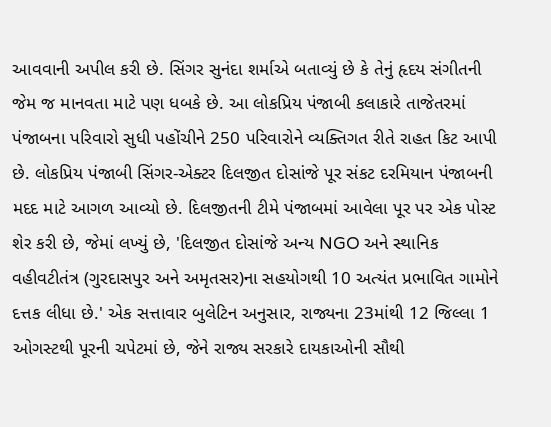આવવાની અપીલ કરી છે. સિંગર સુનંદા શર્માએ બતાવ્યું છે કે તેનું હૃદય સંગીતની જેમ જ માનવતા માટે પણ ધબકે છે. આ લોકપ્રિય પંજાબી કલાકારે તાજેતરમાં પંજાબના પરિવારો સુધી પહોંચીને 250 પરિવારોને વ્યક્તિગત રીતે રાહત કિટ આપી છે. લોકપ્રિય પંજાબી સિંગર-એક્ટર દિલજીત દોસાંજે પૂર સંકટ દરમિયાન પંજાબની મદદ માટે આગળ આવ્યો છે. દિલજીતની ટીમે પંજાબમાં આવેલા પૂર પર એક પોસ્ટ શેર કરી છે, જેમાં લખ્યું છે, 'દિલજીત દોસાંજે અન્ય NGO અને સ્થાનિક વહીવટીતંત્ર (ગુરદાસપુર અને અમૃતસર)ના સહયોગથી 10 અત્યંત પ્રભાવિત ગામોને દત્તક લીધા છે.' એક સત્તાવાર બુલેટિન અનુસાર, રાજ્યના 23માંથી 12 જિલ્લા 1 ઓગસ્ટથી પૂરની ચપેટમાં છે, જેને રાજ્ય સરકારે દાયકાઓની સૌથી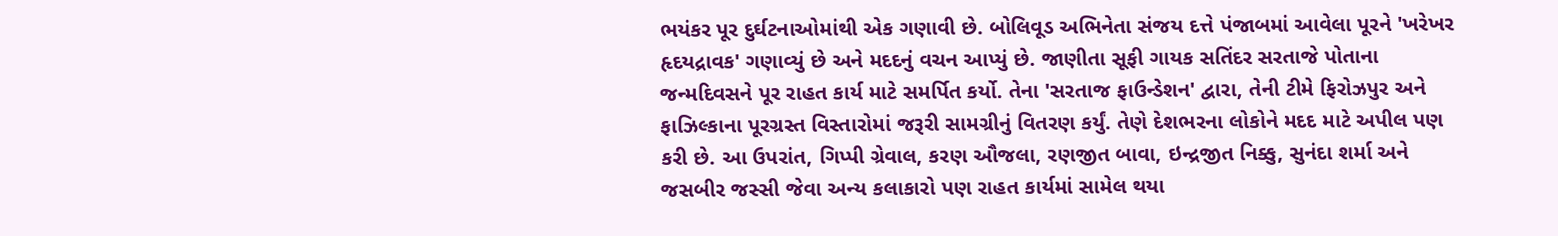ભયંકર પૂર દુર્ઘટનાઓમાંથી એક ગણાવી છે. બોલિવૂડ અભિનેતા સંજય દત્તે પંજાબમાં આવેલા પૂરને 'ખરેખર હૃદયદ્રાવક' ગણાવ્યું છે અને મદદનું વચન આપ્યું છે. જાણીતા સૂફી ગાયક સતિંદર સરતાજે પોતાના જન્મદિવસને પૂર રાહત કાર્ય માટે સમર્પિત કર્યો. તેના 'સરતાજ ફાઉન્ડેશન' દ્વારા, તેની ટીમે ફિરોઝપુર અને ફાઝિલ્કાના પૂરગ્રસ્ત વિસ્તારોમાં જરૂરી સામગ્રીનું વિતરણ કર્યું. તેણે દેશભરના લોકોને મદદ માટે અપીલ પણ કરી છે. આ ઉપરાંત, ગિપ્પી ગ્રેવાલ, કરણ ઔજલા, રણજીત બાવા, ઇન્દ્રજીત નિક્કુ, સુનંદા શર્મા અને જસબીર જસ્સી જેવા અન્ય કલાકારો પણ રાહત કાર્યમાં સામેલ થયા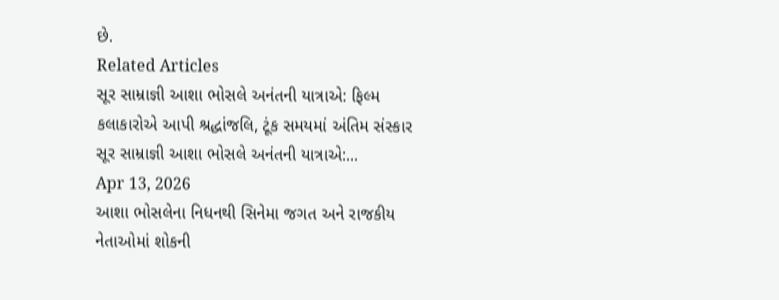છે.
Related Articles
સૂર સામ્રાજ્ઞી આશા ભોસલે અનંતની યાત્રાએ: ફિલ્મ કલાકારોએ આપી શ્રદ્ધાંજલિ, ટૂંક સમયમાં અંતિમ સંસ્કાર
સૂર સામ્રાજ્ઞી આશા ભોસલે અનંતની યાત્રાએ:...
Apr 13, 2026
આશા ભોસલેના નિધનથી સિનેમા જગત અને રાજકીય નેતાઓમાં શોકની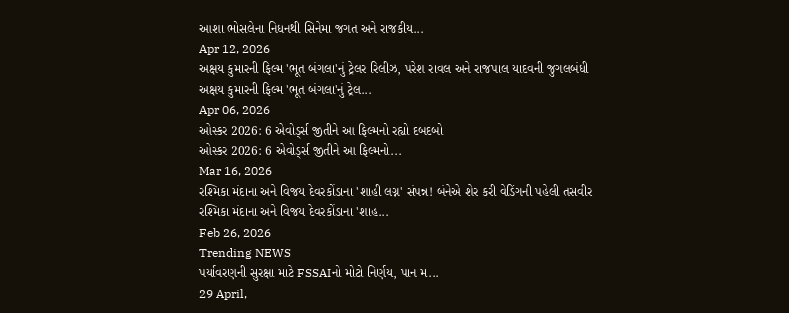આશા ભોસલેના નિધનથી સિનેમા જગત અને રાજકીય...
Apr 12, 2026
અક્ષય કુમારની ફિલ્મ 'ભૂત બંગલા'નું ટ્રેલર રિલીઝ, પરેશ રાવલ અને રાજપાલ યાદવની જુગલબંધી
અક્ષય કુમારની ફિલ્મ 'ભૂત બંગલા'નું ટ્રેલ...
Apr 06, 2026
ઓસ્કર 2026: 6 એવોર્ડ્સ જીતીને આ ફિલ્મનો રહ્યો દબદબો
ઓસ્કર 2026: 6 એવોર્ડ્સ જીતીને આ ફિલ્મનો...
Mar 16, 2026
રશ્મિકા મંદાના અને વિજય દેવરકોંડાના 'શાહી લગ્ન' સંપન્ન! બંનેએ શેર કરી વેડિંગની પહેલી તસવીર
રશ્મિકા મંદાના અને વિજય દેવરકોંડાના 'શાહ...
Feb 26, 2026
Trending NEWS
પર્યાવરણની સુરક્ષા માટે FSSAIનો મોટો નિર્ણય, પાન મ...
29 April,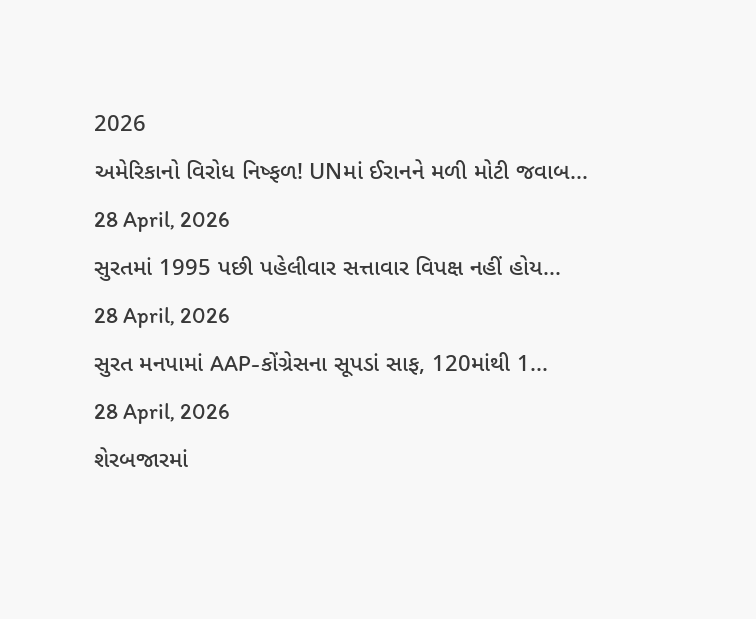2026
અમેરિકાનો વિરોધ નિષ્ફળ! UNમાં ઈરાનને મળી મોટી જવાબ...
28 April, 2026
સુરતમાં 1995 પછી પહેલીવાર સત્તાવાર વિપક્ષ નહીં હોય...
28 April, 2026
સુરત મનપામાં AAP-કોંગ્રેસના સૂપડાં સાફ, 120માંથી 1...
28 April, 2026
શેરબજારમાં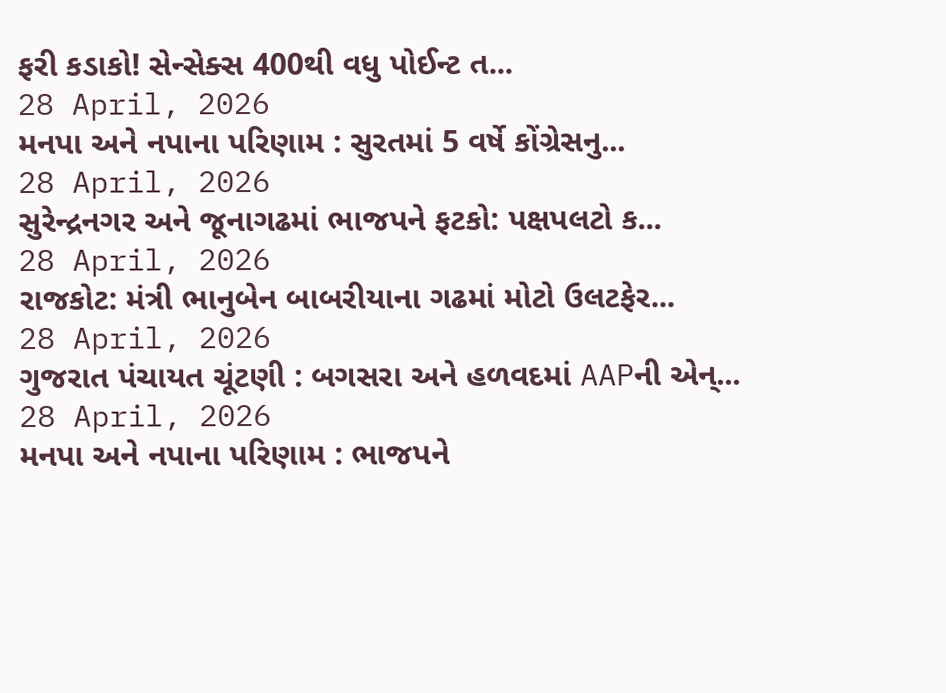ફરી કડાકો! સેન્સેક્સ 400થી વધુ પોઈન્ટ ત...
28 April, 2026
મનપા અને નપાના પરિણામ : સુરતમાં 5 વર્ષે કોંગ્રેસનુ...
28 April, 2026
સુરેન્દ્રનગર અને જૂનાગઢમાં ભાજપને ફટકો: પક્ષપલટો ક...
28 April, 2026
રાજકોટ: મંત્રી ભાનુબેન બાબરીયાના ગઢમાં મોટો ઉલટફેર...
28 April, 2026
ગુજરાત પંચાયત ચૂંટણી : બગસરા અને હળવદમાં AAPની એન્...
28 April, 2026
મનપા અને નપાના પરિણામ : ભાજપને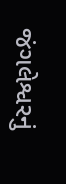જંગલેશ્વરનું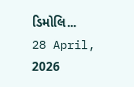ડિમોલિ...
28 April, 2026